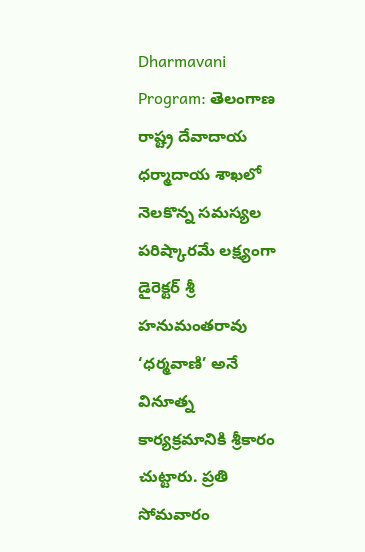Dharmavani Program: తెలంగాణ రాష్ట్ర దేవాదాయ ధర్మాదాయ శాఖలో నెలకొన్న సమస్యల పరిష్కారమే లక్ష్యంగా డైరెక్టర్ శ్రీ హనుమంతరావు ‘ధర్మవాణి’ అనే వినూత్న కార్యక్రమానికి శ్రీకారం చుట్టారు. ప్రతి సోమవారం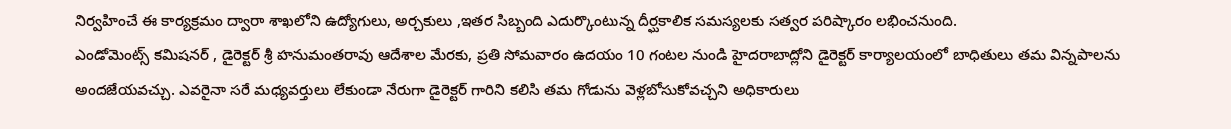నిర్వహించే ఈ కార్యక్రమం ద్వారా శాఖలోని ఉద్యోగులు, అర్చకులు ,ఇతర సిబ్బంది ఎదుర్కొంటున్న దీర్ఘకాలిక సమస్యలకు సత్వర పరిష్కారం లభించనుంది.
ఎండోమెంట్స్ కమిషనర్ , డైరెక్టర్ శ్రీ హనుమంతరావు ఆదేశాల మేరకు, ప్రతి సోమవారం ఉదయం 10 గంటల నుండి హైదరాబాద్లోని డైరెక్టర్ కార్యాలయంలో బాధితులు తమ విన్నపాలను అందజేయవచ్చు. ఎవరైనా సరే మధ్యవర్తులు లేకుండా నేరుగా డైరెక్టర్ గారిని కలిసి తమ గోడును వెళ్లబోసుకోవచ్చని అధికారులు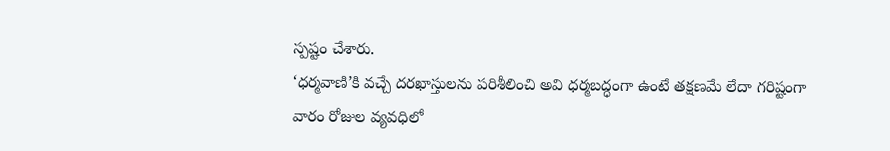స్పష్టం చేశారు.
‘ధర్మవాణి’కి వచ్చే దరఖాస్తులను పరిశీలించి అవి ధర్మబద్ధంగా ఉంటే తక్షణమే లేదా గరిష్టంగా వారం రోజుల వ్యవధిలో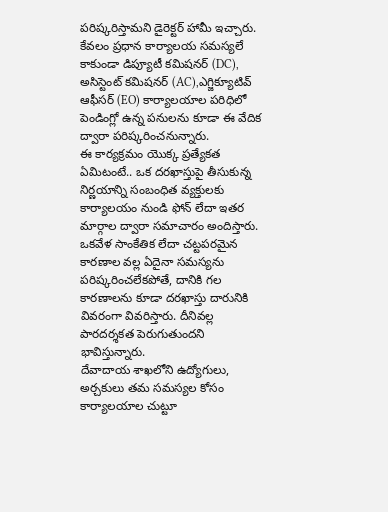పరిష్కరిస్తామని డైరెక్టర్ హామీ ఇచ్చారు. కేవలం ప్రధాన కార్యాలయ సమస్యలే కాకుండా డిప్యూటీ కమిషనర్ (DC), అసిస్టెంట్ కమిషనర్ (AC),ఎగ్జిక్యూటివ్ ఆఫీసర్ (EO) కార్యాలయాల పరిధిలో పెండింగ్లో ఉన్న పనులను కూడా ఈ వేదిక ద్వారా పరిష్కరించనున్నారు.
ఈ కార్యక్రమం యొక్క ప్రత్యేకత ఏమిటంటే.. ఒక దరఖాస్తుపై తీసుకున్న నిర్ణయాన్ని సంబంధిత వ్యక్తులకు కార్యాలయం నుండి ఫోన్ లేదా ఇతర మార్గాల ద్వారా సమాచారం అందిస్తారు. ఒకవేళ సాంకేతిక లేదా చట్టపరమైన కారణాల వల్ల ఏదైనా సమస్యను పరిష్కరించలేకపోతే, దానికి గల కారణాలను కూడా దరఖాస్తు దారునికి వివరంగా వివరిస్తారు. దీనివల్ల పారదర్శకత పెరుగుతుందని భావిస్తున్నారు.
దేవాదాయ శాఖలోని ఉద్యోగులు, అర్చకులు తమ సమస్యల కోసం కార్యాలయాల చుట్టూ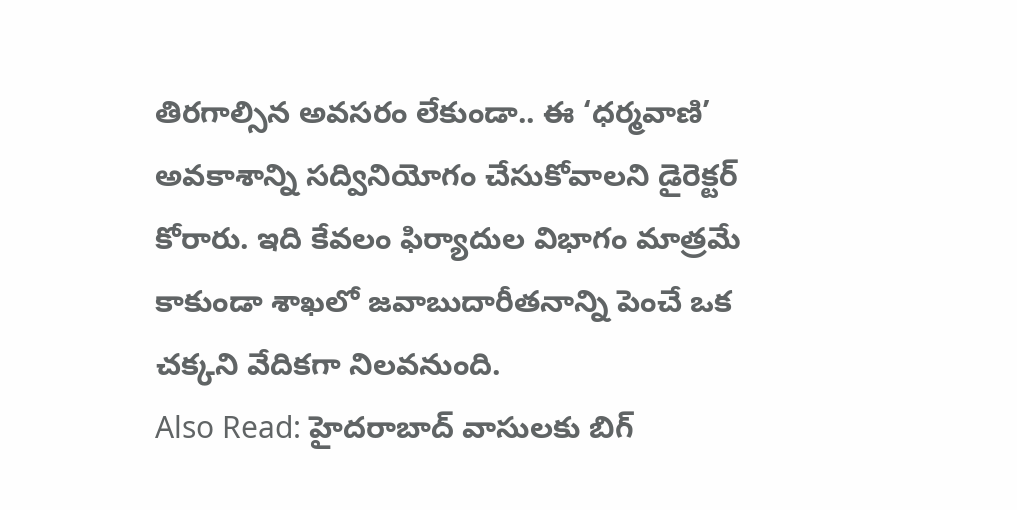తిరగాల్సిన అవసరం లేకుండా.. ఈ ‘ధర్మవాణి’ అవకాశాన్ని సద్వినియోగం చేసుకోవాలని డైరెక్టర్ కోరారు. ఇది కేవలం ఫిర్యాదుల విభాగం మాత్రమే కాకుండా శాఖలో జవాబుదారీతనాన్ని పెంచే ఒక చక్కని వేదికగా నిలవనుంది.
Also Read: హైదరాబాద్ వాసులకు బిగ్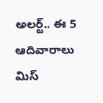అలర్ట్.. ఈ 5 ఆదివారాలు మిస్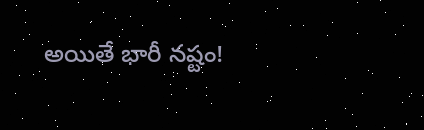అయితే భారీ నష్టం!